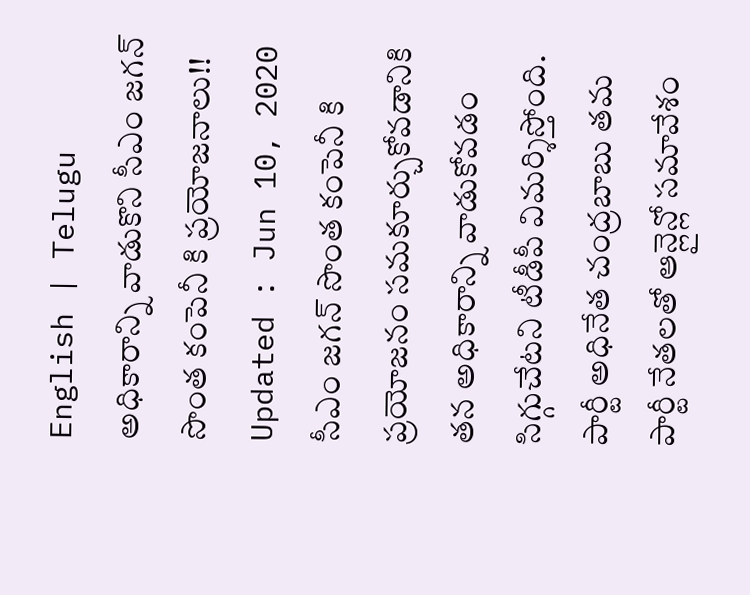English | Telugu
అధికారాన్ని వాడుకొని సీఎం జగన్ సొంత కంపెనీ కి ప్రయోజనాలు!!
Updated : Jun 10, 2020
సీఎం జగన్ సొంత కంపెనీ కి ప్రయోజనం సమకూర్చుకోవడానికి తన అధికారాన్ని వాడుకోవడం సిగ్గుచేటని టీడీపీ విమర్శిస్తోంది. పార్టీ అధినేత చంద్రబాబు తమ పార్టీ నేతలతో ఆన్లైన్లో సమావేశం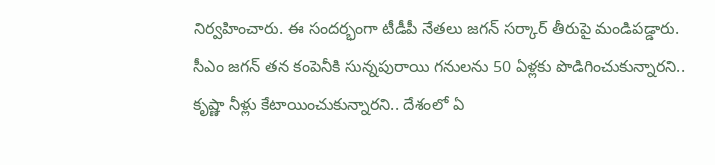నిర్వహించారు. ఈ సందర్భంగా టీడీపీ నేతలు జగన్ సర్కార్ తీరుపై మండిపడ్డారు. సీఎం జగన్ తన కంపెనీకి సున్నపురాయి గనులను 50 ఏళ్లకు పొడిగించుకున్నారని.. కృష్ణా నీళ్లు కేటాయించుకున్నారని.. దేశంలో ఏ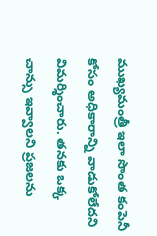ముఖ్యమంత్రీ ఇలా సొంత కంపెనీ కోసం అధికారాన్ని వాడుకోలేదని విమర్శించారు. తనకు ఒక్క చాన్సు ఇవ్వాలని ప్రజలను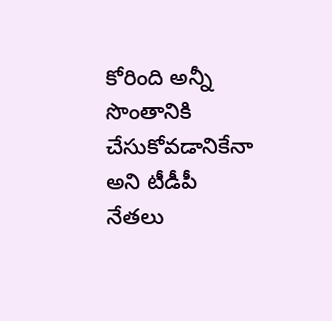కోరింది అన్నీ సొంతానికి చేసుకోవడానికేనా అని టీడీపీ నేతలు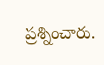ప్రశ్నించారు.